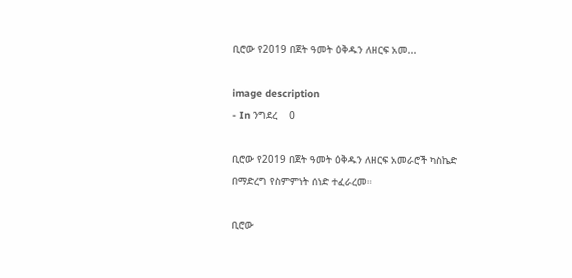ቢሮው የ2019 በጀት ዓመት ዕቅዱን ለዘርፍ አመ...

image description
- In ንግደረ    0

ቢሮው የ2019 በጀት ዓመት ዕቅዱን ለዘርፍ አመራሮች ካስኬድ በማድረግ የስምምነት ሰነድ ተፈራረመ።

ቢሮው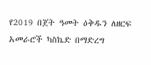የ2019 በጀት ዓመት ዕቅዱን ለዘርፍ አመራሮች ካስኬድ በማድረግ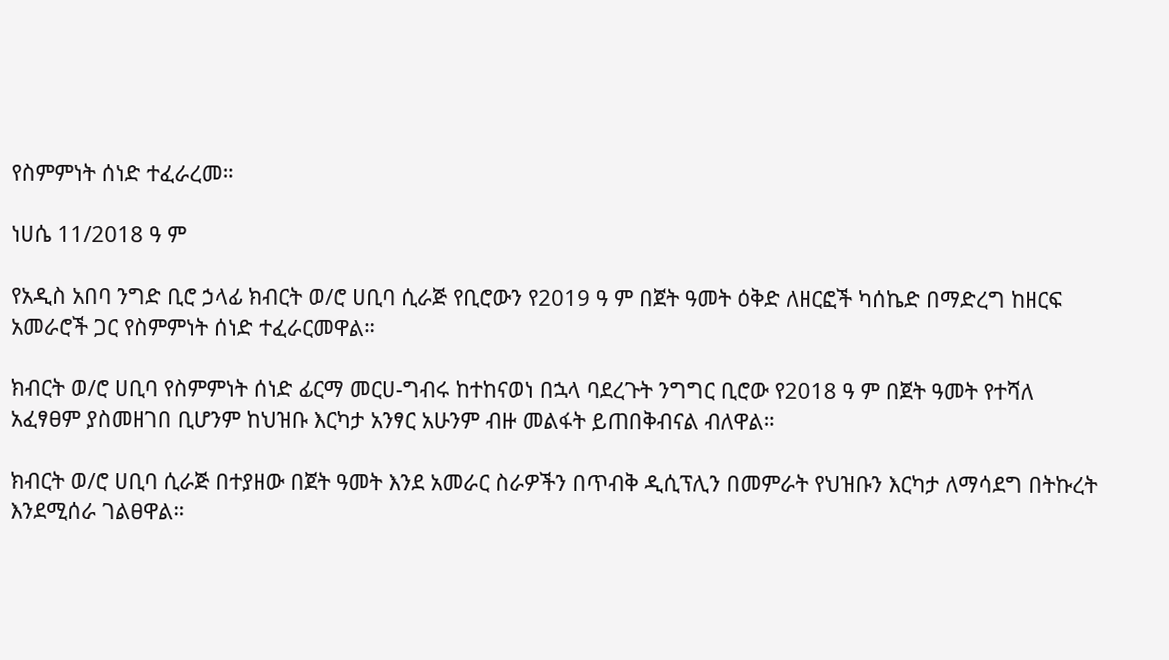የስምምነት ሰነድ ተፈራረመ።

ነሀሴ 11/2018 ዓ ም

የአዲስ አበባ ንግድ ቢሮ ኃላፊ ክብርት ወ/ሮ ሀቢባ ሲራጅ የቢሮውን የ2019 ዓ ም በጀት ዓመት ዕቅድ ለዘርፎች ካሰኬድ በማድረግ ከዘርፍ አመራሮች ጋር የስምምነት ሰነድ ተፈራርመዋል።

ክብርት ወ/ሮ ሀቢባ የስምምነት ሰነድ ፊርማ መርሀ-ግብሩ ከተከናወነ በኋላ ባደረጉት ንግግር ቢሮው የ2018 ዓ ም በጀት ዓመት የተሻለ አፈፃፀም ያስመዘገበ ቢሆንም ከህዝቡ እርካታ አንፃር አሁንም ብዙ መልፋት ይጠበቅብናል ብለዋል።

ክብርት ወ/ሮ ሀቢባ ሲራጅ በተያዘው በጀት ዓመት እንደ አመራር ስራዎችን በጥብቅ ዲሲፕሊን በመምራት የህዝቡን እርካታ ለማሳደግ በትኩረት እንደሚሰራ ገልፀዋል።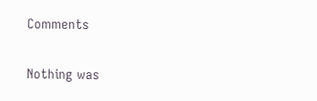Comments

Nothing was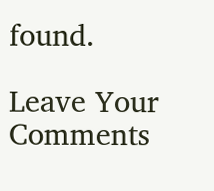found.

Leave Your Comments